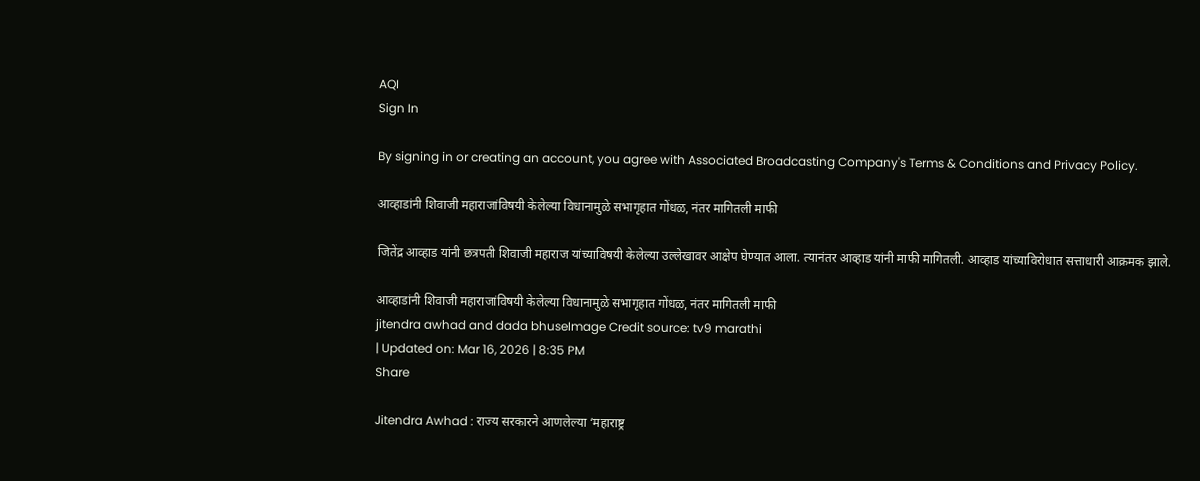AQI
Sign In

By signing in or creating an account, you agree with Associated Broadcasting Company's Terms & Conditions and Privacy Policy.

आव्हाडांनी शिवाजी महाराजांविषयी केलेल्या विधानामुळे सभागृहात गोंधळ, नंतर मागितली माफी

जितेंद्र आव्हाड यांनी छत्रपती शिवाजी महाराज यांच्याविषयी केलेल्या उल्लेखावर आक्षेप घेण्यात आला. त्यानंतर आव्हाड यांनी माफी मागितली. आव्हाड यांच्याविरोधात सत्ताधारी आक्रमक झाले.

आव्हाडांनी शिवाजी महाराजांविषयी केलेल्या विधानामुळे सभागृहात गोंधळ, नंतर मागितली माफी
jitendra awhad and dada bhuseImage Credit source: tv9 marathi
| Updated on: Mar 16, 2026 | 8:35 PM
Share

Jitendra Awhad : राज्य सरकारने आणलेल्या ‘महाराष्ट्र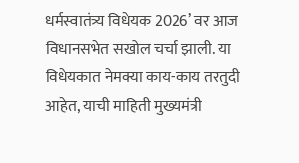धर्मस्वातंत्र्य विधेयक 2026’ वर आज विधानसभेत सखोल चर्चा झाली. या विधेयकात नेमक्या काय-काय तरतुदी आहेत, याची माहिती मुख्यमंत्री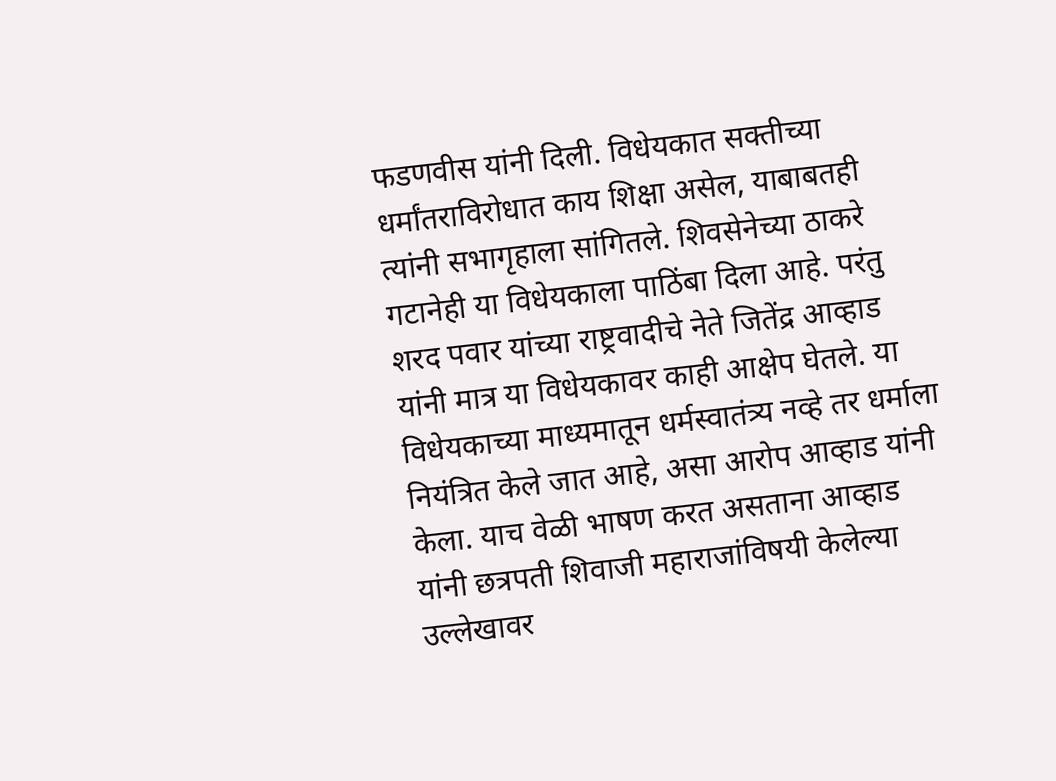फडणवीस यांनी दिली. विधेयकात सक्तीच्या धर्मांतराविरोधात काय शिक्षा असेल, याबाबतही त्यांनी सभागृहाला सांगितले. शिवसेनेच्या ठाकरे गटानेही या विधेयकाला पाठिंबा दिला आहे. परंतु शरद पवार यांच्या राष्ट्रवादीचे नेते जितेंद्र आव्हाड यांनी मात्र या विधेयकावर काही आक्षेप घेतले. या विधेयकाच्या माध्यमातून धर्मस्वातंत्र्य नव्हे तर धर्माला नियंत्रित केले जात आहे, असा आरोप आव्हाड यांनी केला. याच वेळी भाषण करत असताना आव्हाड यांनी छत्रपती शिवाजी महाराजांविषयी केलेल्या उल्लेखावर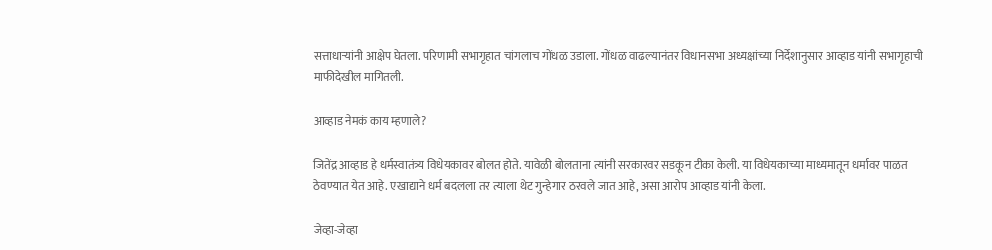सत्ताधाऱ्यांनी आक्षेप घेतला. परिणामी सभागृहात चांगलाच गोंधळ उडाला. गोंधळ वाढल्यानंतर विधानसभा अध्यक्षांच्या निर्देशानुसार आव्हाड यांनी सभागृहाची माफीदेखील मागितली.

आव्हाड नेमकं काय म्हणाले?

जितेंद्र आव्हाड हे धर्मस्वातंत्र्य विधेयकावर बोलत होते. यावेळी बोलताना त्यांनी सरकारवर सडकून टीका केली. या विधेयकाच्या माध्यमातून धर्मावर पाळत ठेवण्यात येत आहे. एखाद्याने धर्म बदलला तर त्याला थेट गुन्हेगार ठरवले जात आहे, असा आरोप आव्हाड यांनी केला.

जेव्हा-जेव्हा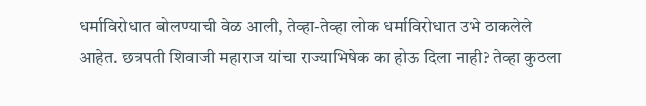धर्माविरोधात बोलण्याची वेळ आली, तेव्हा-तेव्हा लोक धर्माविरोधात उभे ठाकलेले आहेत. छत्रपती शिवाजी महाराज यांचा राज्याभिषेक का होऊ दिला नाही? तेव्हा कुठला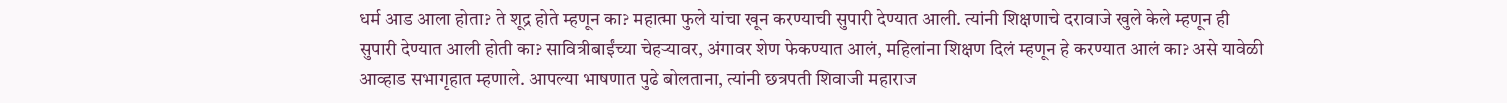धर्म आड आला होता? ते शूद्र होते म्हणून का? महात्मा फुले यांचा खून करण्याची सुपारी देण्यात आली. त्यांनी शिक्षणाचे दरावाजे खुले केले म्हणून ही सुपारी देण्यात आली होती का? सावित्रीबाईंच्या चेहऱ्यावर, अंगावर शेण फेकण्यात आलं, महिलांना शिक्षण दिलं म्हणून हे करण्यात आलं का? असे यावेळी आव्हाड सभागृहात म्हणाले. आपल्या भाषणात पुढे बोलताना, त्यांनी छत्रपती शिवाजी महाराज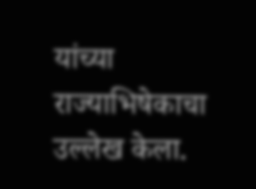यांच्या राज्याभिषेकाचा उल्लेख केला.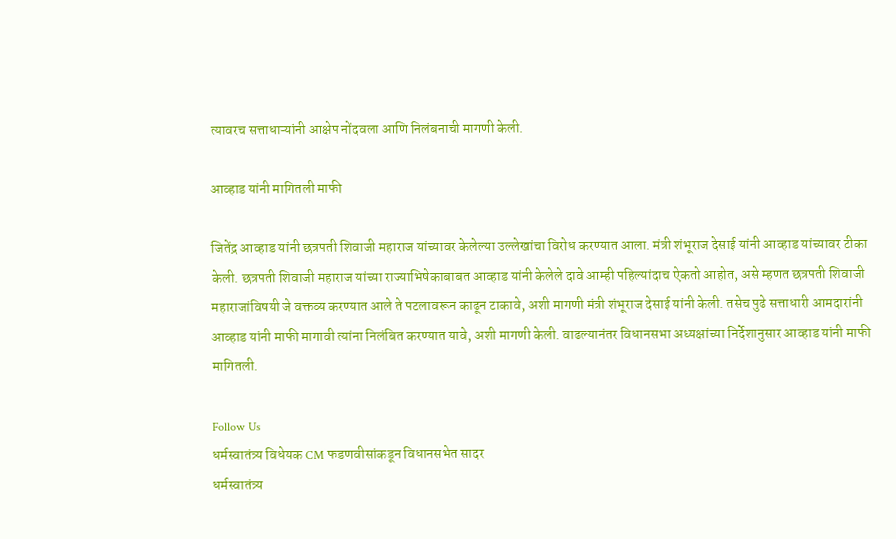त्यावरच सत्ताधाऱ्यांनी आक्षेप नोंदवला आणि निलंबनाची मागणी केली.

आव्हाड यांनी मागितली माफी

जितेंद्र आव्हाड यांनी छत्रपती शिवाजी महाराज यांच्यावर केलेल्या उल्लेखांचा विरोध करण्यात आला. मंत्री शंभूराज देसाई यांनी आव्हाड यांच्यावर टीका केली. छत्रपती शिवाजी महाराज यांच्या राज्याभिषेकाबाबत आव्हाड यांनी केलेले दावे आम्ही पहिल्यांदाच ऐकतो आहोत, असे म्हणत छत्रपती शिवाजी महाराजांविषयी जे वक्तव्य करण्यात आले ते पटलावरून काढून टाकावे, अशी मागणी मंत्री शंभूराज देसाई यांनी केली. तसेच पुढे सत्ताधारी आमदारांनी आव्हाड यांनी माफी मागावी त्यांना निलंबित करण्यात यावे, अशी मागणी केली. वाढल्यानंतर विधानसभा अध्यक्षांच्या निर्देशानुसार आव्हाड यांनी माफी मागितली.

Follow Us
धर्मस्वातंत्र्य विधेयक CM फडणवीसांकडून विधानसभेत सादर
धर्मस्वातंत्र्य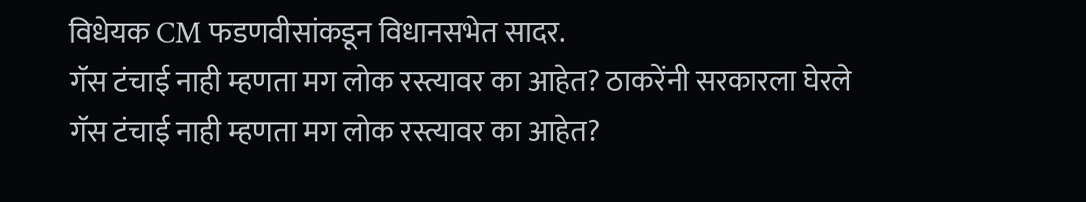विधेयक CM फडणवीसांकडून विधानसभेत सादर.
गॅस टंचाई नाही म्हणता मग लोक रस्त्यावर का आहेत? ठाकरेंनी सरकारला घेरले
गॅस टंचाई नाही म्हणता मग लोक रस्त्यावर का आहेत?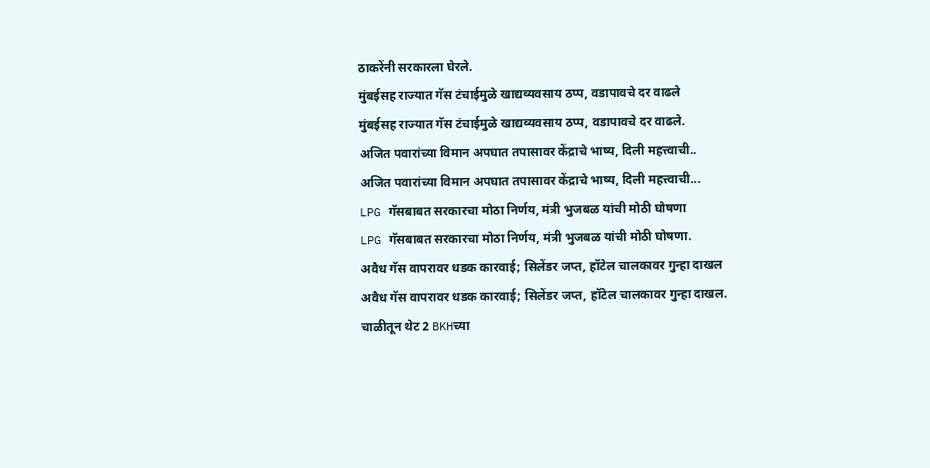ठाकरेंनी सरकारला घेरले.
मुंबईसह राज्यात गॅस टंचाईमुळे खाद्यव्यवसाय ठप्प, वडापावचे दर वाढले
मुंबईसह राज्यात गॅस टंचाईमुळे खाद्यव्यवसाय ठप्प, वडापावचे दर वाढले.
अजित पवारांच्या विमान अपघात तपासावर केंद्राचे भाष्य, दिली महत्त्वाची..
अजित पवारांच्या विमान अपघात तपासावर केंद्राचे भाष्य, दिली महत्त्वाची...
LPG गॅसबाबत सरकारचा मोठा निर्णय, मंत्री भुजबळ यांची मोठी घोषणा
LPG गॅसबाबत सरकारचा मोठा निर्णय, मंत्री भुजबळ यांची मोठी घोषणा.
अवैध गॅस वापरावर धडक कारवाई; सिलेंडर जप्त, हॉटेल चालकावर गुन्हा दाखल
अवैध गॅस वापरावर धडक कारवाई; सिलेंडर जप्त, हॉटेल चालकावर गुन्हा दाखल.
चाळीतून थेट 2 BKHच्या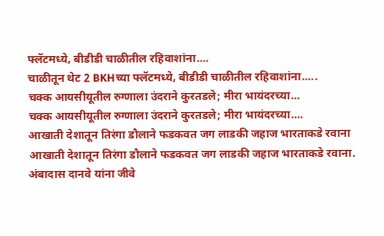फ्लॅटमध्ये, बीडीडी चाळीतील रहिवाशांना....
चाळीतून थेट 2 BKHच्या फ्लॅटमध्ये, बीडीडी चाळीतील रहिवाशांना.....
चक्क आयसीयूतील रुग्णाला उंदराने कुरतडले; मीरा भायंदरच्या...
चक्क आयसीयूतील रुग्णाला उंदराने कुरतडले; मीरा भायंदरच्या....
आखाती देशातून तिरंगा डौलाने फडकवत जग लाडकी जहाज भारताकडे रवाना
आखाती देशातून तिरंगा डौलाने फडकवत जग लाडकी जहाज भारताकडे रवाना.
अंबादास दानवे यांना जीवे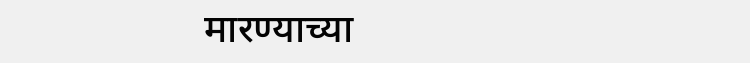मारण्याच्या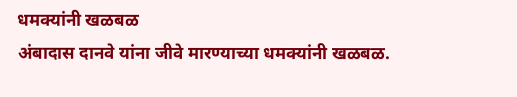धमक्यांनी खळबळ
अंबादास दानवे यांना जीवे मारण्याच्या धमक्यांनी खळबळ.